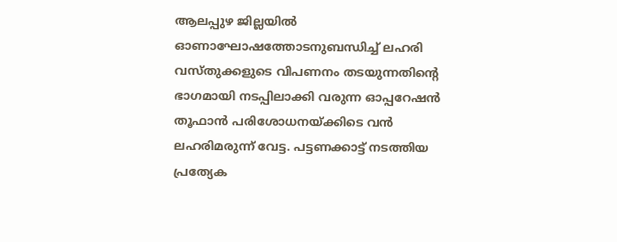ആലപ്പുഴ ജില്ലയിൽ ഓണാഘോഷത്തോടനുബന്ധിച്ച് ലഹരി വസ്തുക്കളുടെ വിപണനം തടയുന്നതിന്റെ ഭാഗമായി നടപ്പിലാക്കി വരുന്ന ഓപ്പറേഷൻ തൂഫാൻ പരിശോധനയ്ക്കിടെ വൻ ലഹരിമരുന്ന് വേട്ട. പട്ടണക്കാട്ട് നടത്തിയ പ്രത്യേക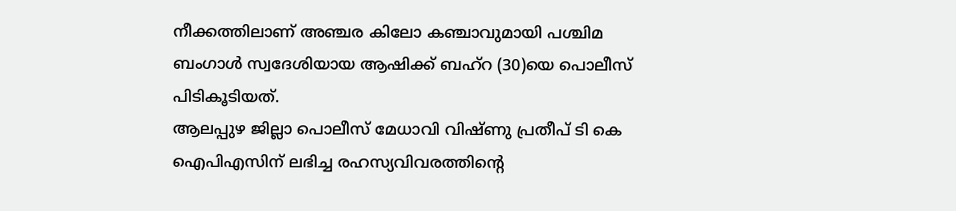നീക്കത്തിലാണ് അഞ്ചര കിലോ കഞ്ചാവുമായി പശ്ചിമ ബംഗാൾ സ്വദേശിയായ ആഷിക്ക് ബഹ്റ (30)യെ പൊലീസ് പിടികൂടിയത്.
ആലപ്പുഴ ജില്ലാ പൊലീസ് മേധാവി വിഷ്ണു പ്രതീപ് ടി കെ ഐപിഎസിന് ലഭിച്ച രഹസ്യവിവരത്തിന്റെ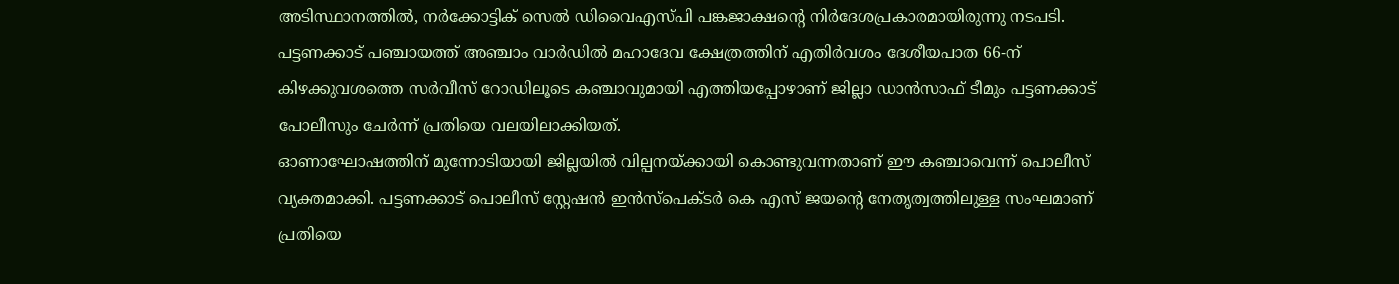അടിസ്ഥാനത്തിൽ, നർക്കോട്ടിക് സെൽ ഡിവൈഎസ്പി പങ്കജാക്ഷന്റെ നിർദേശപ്രകാരമായിരുന്നു നടപടി. പട്ടണക്കാട് പഞ്ചായത്ത് അഞ്ചാം വാർഡിൽ മഹാദേവ ക്ഷേത്രത്തിന് എതിർവശം ദേശീയപാത 66-ന് കിഴക്കുവശത്തെ സർവീസ് റോഡിലൂടെ കഞ്ചാവുമായി എത്തിയപ്പോഴാണ് ജില്ലാ ഡാൻസാഫ് ടീമും പട്ടണക്കാട് പോലീസും ചേർന്ന് പ്രതിയെ വലയിലാക്കിയത്.
ഓണാഘോഷത്തിന് മുന്നോടിയായി ജില്ലയിൽ വില്പനയ്ക്കായി കൊണ്ടുവന്നതാണ് ഈ കഞ്ചാവെന്ന് പൊലീസ് വ്യക്തമാക്കി. പട്ടണക്കാട് പൊലീസ് സ്റ്റേഷൻ ഇൻസ്പെക്ടർ കെ എസ് ജയന്റെ നേതൃത്വത്തിലുള്ള സംഘമാണ് പ്രതിയെ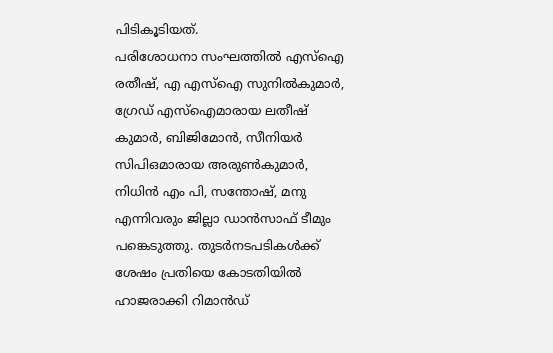പിടികൂടിയത്.
പരിശോധനാ സംഘത്തിൽ എസ്ഐ രതീഷ്, എ എസ്ഐ സുനിൽകുമാർ, ഗ്രേഡ് എസ്ഐമാരായ ലതീഷ് കുമാർ, ബിജിമോൻ, സീനിയർ സിപിഒമാരായ അരുൺകുമാർ, നിധിൻ എം പി, സന്തോഷ്, മനു എന്നിവരും ജില്ലാ ഡാൻസാഫ് ടീമും പങ്കെടുത്തു. തുടർനടപടികൾക്ക് ശേഷം പ്രതിയെ കോടതിയിൽ ഹാജരാക്കി റിമാൻഡ്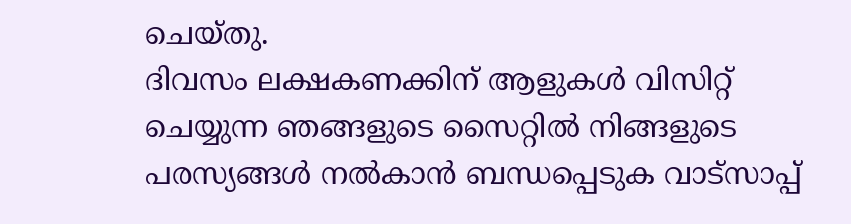ചെയ്തു.
ദിവസം ലക്ഷകണക്കിന് ആളുകൾ വിസിറ്റ് ചെയ്യുന്ന ഞങ്ങളുടെ സൈറ്റിൽ നിങ്ങളുടെ പരസ്യങ്ങൾ നൽകാൻ ബന്ധപ്പെടുക വാട്സാപ്പ്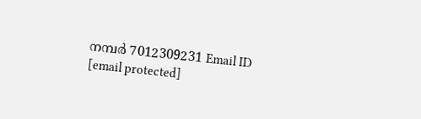നമ്പർ 7012309231 Email ID [email protected]